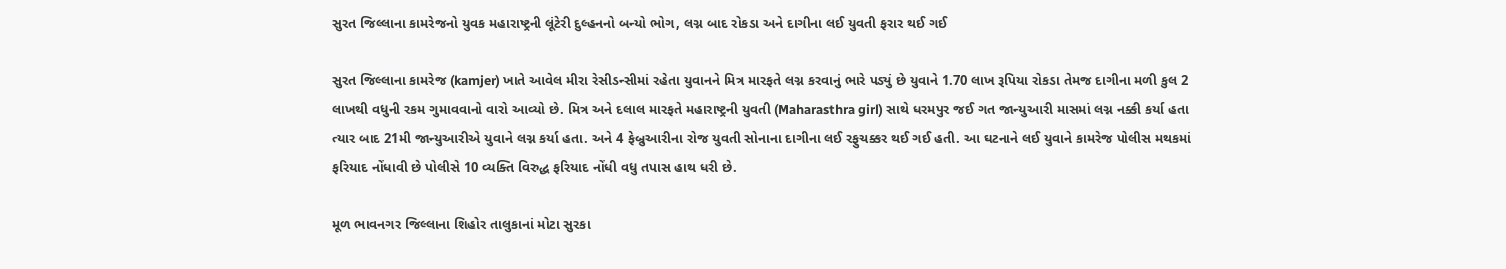સુરત જિલ્લાના કામરેજનો યુવક મહારાષ્ટ્રની લૂંટેરી દુલ્હનનો બન્યો ભોગ, લગ્ન બાદ રોકડા અને દાગીના લઈ યુવતી ફરાર થઈ ગઈ

સુરત જિલ્લાના કામરેજ (kamjer) ખાતે આવેલ મીરા રેસીડન્સીમાં રહેતા યુવાનને મિત્ર મારફતે લગ્ન કરવાનું ભારે પડ્યું છે યુવાને 1.70 લાખ રૂપિયા રોકડા તેમજ દાગીના મળી કુલ 2 લાખથી વધુની રકમ ગુમાવવાનો વારો આવ્યો છે. મિત્ર અને દલાલ મારફતે મહારાષ્ટ્રની યુવતી (Maharasthra girl) સાથે ધરમપુર જઈ ગત જાન્યુઆરી માસમાં લગ્ન નક્કી કર્યા હતા ત્યાર બાદ 21મી જાન્યુઆરીએ યુવાને લગ્ન કર્યા હતા. અને 4 ફેબ્રુઆરીના રોજ યુવતી સોનાના દાગીના લઈ રફુચક્કર થઈ ગઈ હતી. આ ઘટનાને લઈ યુવાને કામરેજ પોલીસ મથકમાં ફરિયાદ નોંધાવી છે પોલીસે 10 વ્યક્તિ વિરુદ્ધ ફરિયાદ નોંધી વધુ તપાસ હાથ ધરી છે.

મૂળ ભાવનગર જિલ્લાના શિહોર તાલુકાનાં મોટા સુરકા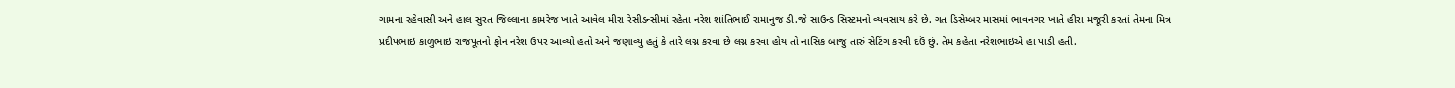ગામના રહેવાસી અને હાલ સુરત જિલ્લાના કામરેજ ખાતે આવેલ મીરા રેસીડન્સીમાં રહેતા નરેશ શાંતિભાઈ રામાનુજ ડી.જે સાઉન્ડ સિસ્ટમનો વ્યવસાય કરે છે. ગત ડિસેમ્બર માસમાં ભાવનગર ખાતે હીરા મજૂરી કરતાં તેમના મિત્ર પ્રદીપભાઇ કાળુભાઇ રાજપૂતનો ફોન નરેશ ઉપર આવ્યો હતો અને જણાવ્યુ હતું કે તારે લગ્ન કરવા છે લગ્ન કરવા હોય તો નાસિક બાજુ તારું સેટિંગ કરવી દઉં છું. તેમ કહેતા નરેશભાઇએ હા પાડી હતી.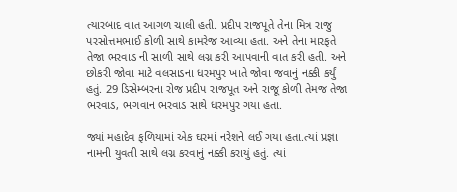ત્યારબાદ વાત આગળ ચાલી હતી. પ્રદીપ રાજપૂતે તેના મિત્ર રાજુ પરસોત્તમભાઈ કોળી સાથે કામરેજ આવ્યા હતા. અને તેના મારફતે તેજા ભરવાડ ની સાળી સાથે લગ્ન કરી આપવાની વાત કરી હતી. અને છોકરી જોવા માટે વલસાડના ધરમપુર ખાતે જોવા જવાનું નક્કી કર્યું હતું. 29 ડિસેમ્બરના રોજ પ્રદીપ રાજપૂત અને રાજૂ કોળી તેમજ તેજા ભરવાડ, ભગવાન ભરવાડ સાથે ધરમપુર ગયા હતા.

જ્યાં મહાદેવ ફળિયામાં એક ઘરમાં નરેશને લઈ ગયા હતા.ત્યાં પ્રજ્ઞા નામની યુવતી સાથે લગ્ન કરવાનું નક્કી કરાયું હતું. ત્યાં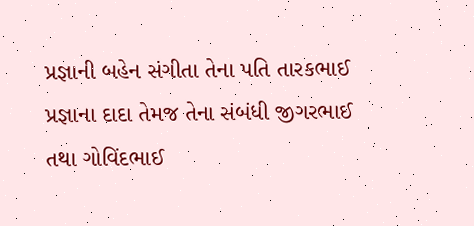પ્રજ્ઞાની બહેન સંગીતા તેના પતિ તારકભાઈ પ્રજ્ઞાના દાદા તેમજ તેના સંબંધી જીગરભાઈ તથા ગોવિંદભાઈ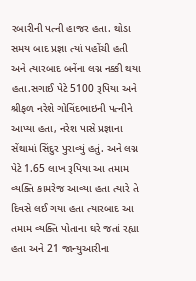રબારીની પત્ની હાજર હતા. થોડા સમય બાદ પ્રજ્ઞા ત્યાં પહોંચી હતી અને ત્યારબાદ બનેંના લગ્ન નક્કી થયા હતા.સગાઈ પેટે 5100 રૂપિયા અને શ્રીફળ નરેશે ગોવિંદભાઇની પત્નીને આપ્યા હતા, નરેશ પાસે પ્રજ્ઞાના સેંથામાં સિંદુર પુરાવ્યું હતું. અને લગ્ન પેટે 1.65 લાખ રૂપિયા આ તમામ વ્યક્તિ કામરેજ આવ્યા હતા ત્યારે તે દિવસે લઈ ગયા હતા ત્યારબાદ આ તમામ વ્યક્તિ પોતાના ઘરે જતાં રહ્યા હતા અને 21 જાન્યુઆરીના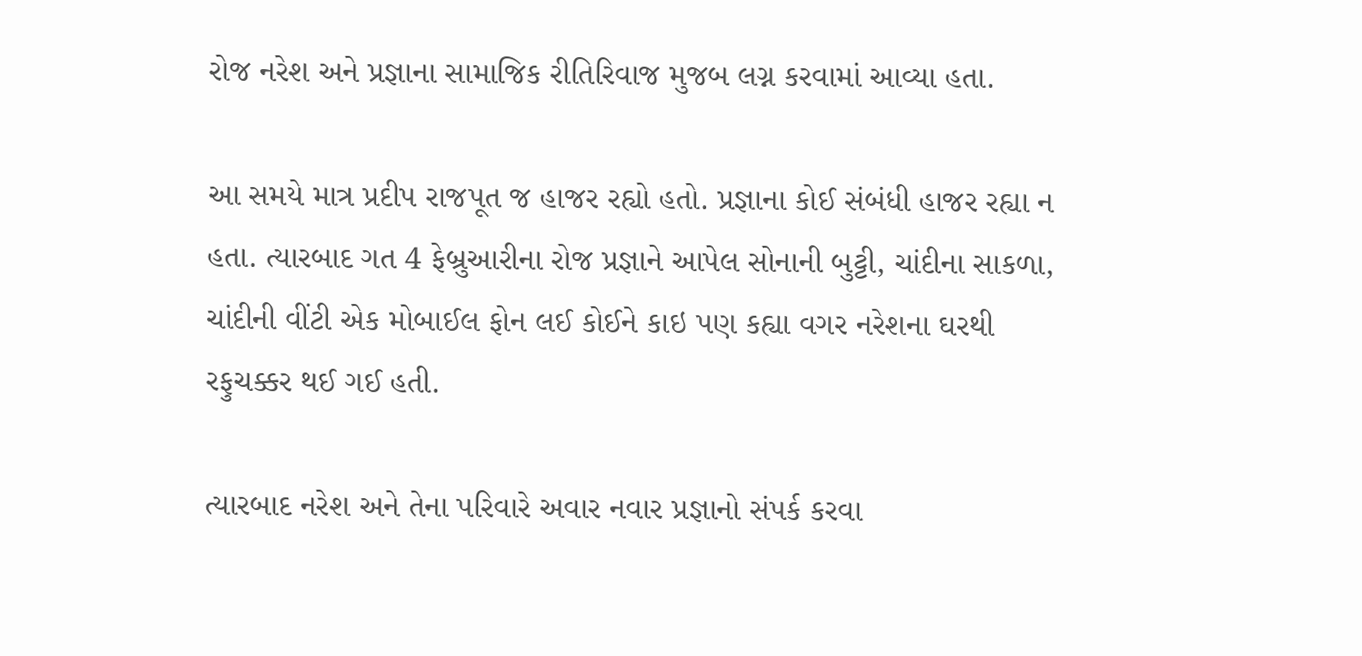રોજ નરેશ અને પ્રજ્ઞાના સામાજિક રીતિરિવાજ મુજબ લગ્ન કરવામાં આવ્યા હતા.

આ સમયે માત્ર પ્રદીપ રાજપૂત જ હાજર રહ્યો હતો. પ્રજ્ઞાના કોઈ સંબંધી હાજર રહ્યા ન હતા. ત્યારબાદ ગત 4 ફેબ્રુઆરીના રોજ પ્રજ્ઞાને આપેલ સોનાની બુટ્ટી, ચાંદીના સાકળા, ચાંદીની વીંટી એક મોબાઈલ ફોન લઈ કોઈને કાઇ પણ કહ્યા વગર નરેશના ઘરથી રફુચક્કર થઈ ગઈ હતી.

ત્યારબાદ નરેશ અને તેના પરિવારે અવાર નવાર પ્રજ્ઞાનો સંપર્ક કરવા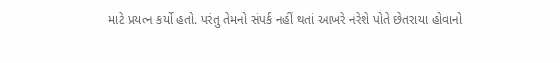માટે પ્રયત્ન કર્યો હતો. પરંતુ તેમનો સંપર્ક નહીં થતાં આખરે નરેશે પોતે છેતરાયા હોવાનો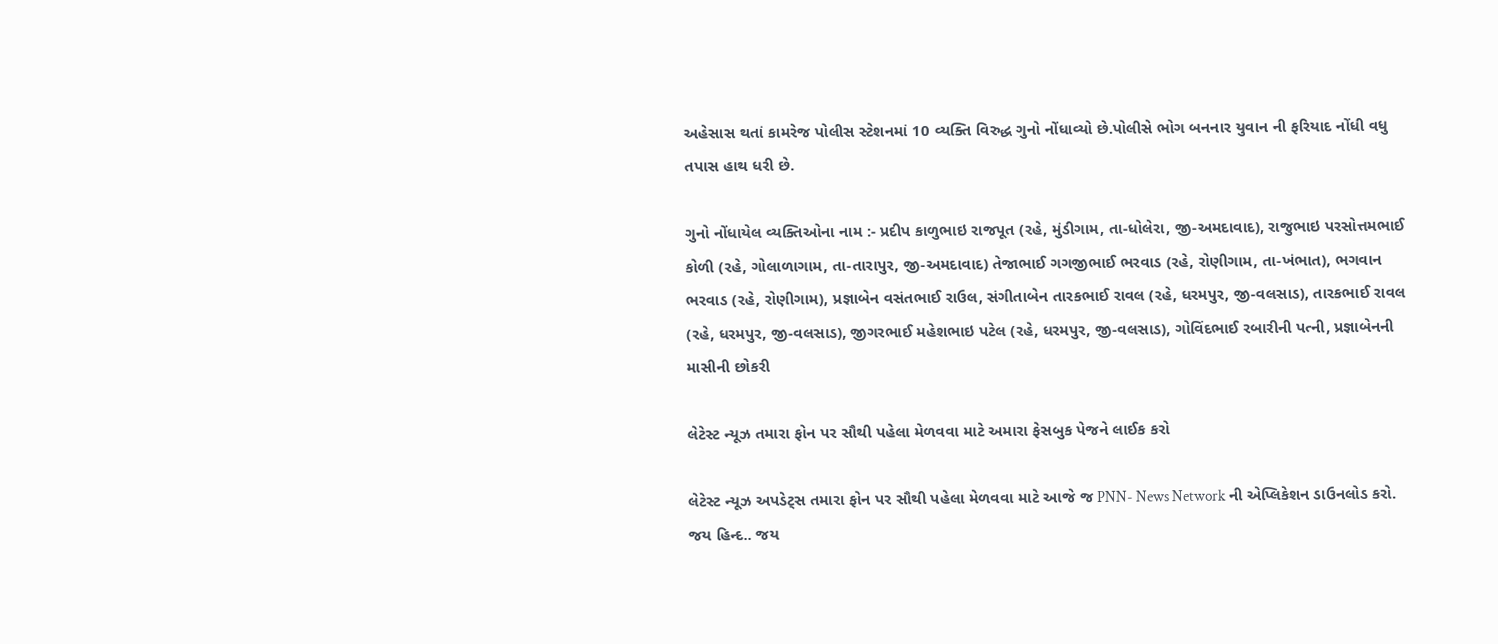અહેસાસ થતાં કામરેજ પોલીસ સ્ટેશનમાં 10 વ્યક્તિ વિરુદ્ધ ગુનો નોંધાવ્યો છે.પોલીસે ભોગ બનનાર યુવાન ની ફરિયાદ નોંધી વધુ તપાસ હાથ ધરી છે.

ગુનો નોંધાયેલ વ્યક્તિઓના નામ :- પ્રદીપ કાળુભાઇ રાજપૂત (રહે, મુંડીગામ, તા-ધોલેરા, જી-અમદાવાદ), રાજુભાઇ પરસોત્તમભાઈ કોળી (રહે, ગોલાળાગામ, તા-તારાપુર, જી-અમદાવાદ) તેજાભાઈ ગગજીભાઈ ભરવાડ (રહે, રોણીગામ, તા-ખંભાત), ભગવાન ભરવાડ (રહે, રોણીગામ), પ્રજ્ઞાબેન વસંતભાઈ રાઉલ, સંગીતાબેન તારકભાઈ રાવલ (રહે, ધરમપુર, જી-વલસાડ), તારકભાઈ રાવલ (રહે, ધરમપુર, જી-વલસાડ), જીગરભાઈ મહેશભાઇ પટેલ (રહે, ધરમપુર, જી-વલસાડ), ગોવિંદભાઈ રબારીની પત્ની, પ્રજ્ઞાબેનની માસીની છોકરી

લેટેસ્ટ ન્યૂઝ તમારા ફોન પર સૌથી પહેલા મેળવવા માટે અમારા ફેસબુક પેજને લાઈક કરો

લેટેસ્ટ ન્યૂઝ અપડેટ્સ તમારા ફોન પર સૌથી પહેલા મેળવવા માટે આજે જ PNN- News Network ની એપ્લિકેશન ડાઉનલોડ કરો. જય હિન્દ.. જય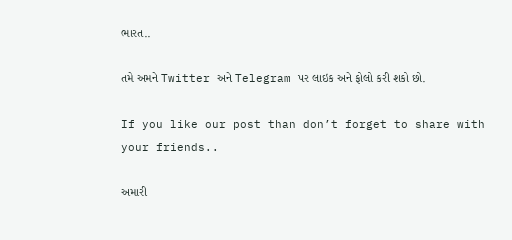ભારત..

તમે અમને Twitter અને Telegram પર લાઇક અને ફોલો કરી શકો છો.

If you like our post than don’t forget to share with your friends..

અમારી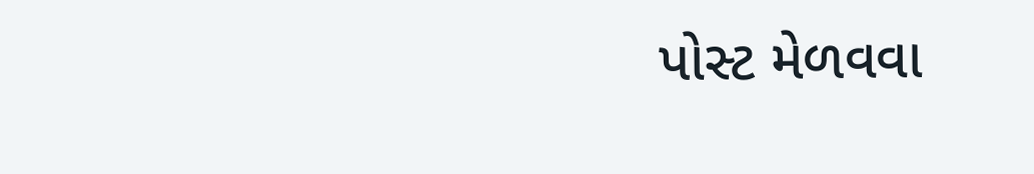પોસ્ટ મેળવવા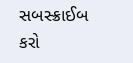સબસ્ક્રાઈબ કરો